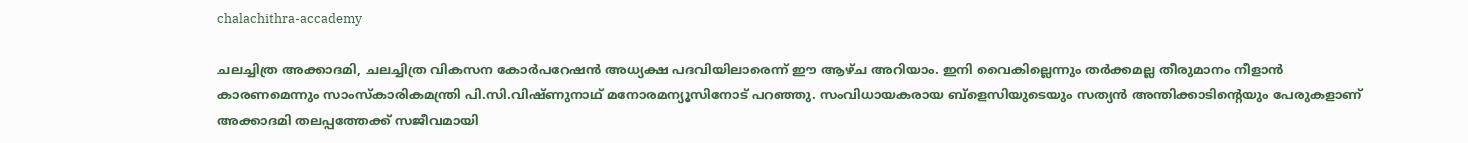chalachithra-accademy

ചലച്ചിത്ര അക്കാദമി, ചലച്ചിത്ര വികസന കോര്‍പറേഷന്‍ അധ്യക്ഷ പദവിയിലാരെന്ന് ഈ ആഴ്ച അറിയാം. ഇനി വൈകില്ലെന്നും തര്‍ക്കമല്ല തീരുമാനം നീളാന്‍ കാരണമെന്നും സാംസ്കാരികമന്ത്രി പി.സി.വിഷ്ണുനാഥ് മനോരമന്യൂസിനോട് പറഞ്ഞു. സംവിധായകരായ ബ്ളെസിയുടെയും സത്യന്‍ അന്തിക്കാടിന്‍റെയും പേരുകളാണ് അക്കാദമി തലപ്പത്തേക്ക് സജീവമായി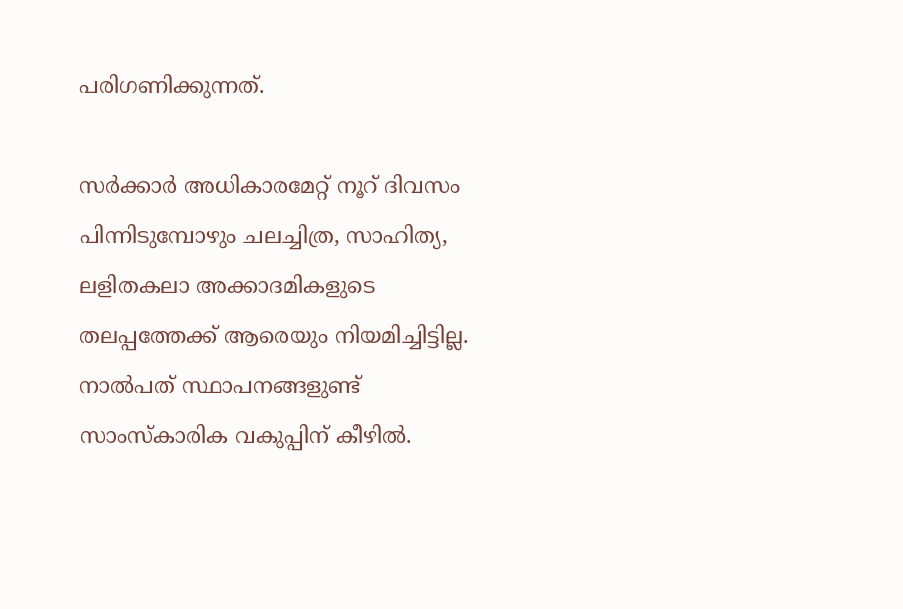പരിഗണിക്കുന്നത്.

സര്‍ക്കാര്‍ അധികാരമേറ്റ് നൂറ് ദിവസം പിന്നിടുമ്പോഴും ചലച്ചിത്ര, സാഹിത്യ, ലളിതകലാ അക്കാദമികളുടെ തലപ്പത്തേക്ക് ആരെയും നിയമിച്ചിട്ടില്ല. നാല്‍പത് സ്ഥാപനങ്ങളുണ്ട് സാംസ്കാരിക വകുപ്പിന് കീഴില്‍.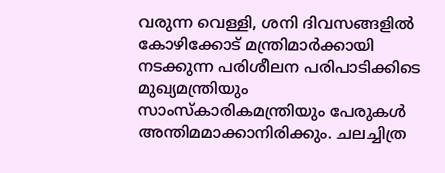വരുന്ന വെള്ളി, ശനി ദിവസങ്ങളില്‍ കോഴിക്കോട് മന്ത്രിമാര്‍ക്കായി നടക്കുന്ന പരിശീലന പരിപാടിക്കിടെ മുഖ്യമന്ത്രിയും സാംസ്കാരികമന്ത്രിയും പേരുകള്‍ അന്തിമമാക്കാനിരിക്കും. ചലച്ചിത്ര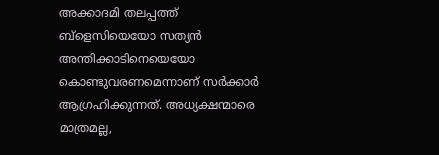അക്കാദമി തലപ്പത്ത് ബ്ളെസിയെയോ സത്യന്‍ അന്തിക്കാടിനെയെയോ കൊണ്ടുവരണമെന്നാണ് സര്‍ക്കാര്‍ ആഗ്രഹിക്കുന്നത്. അധ്യക്ഷന്മാരെ മാത്രമല്ല,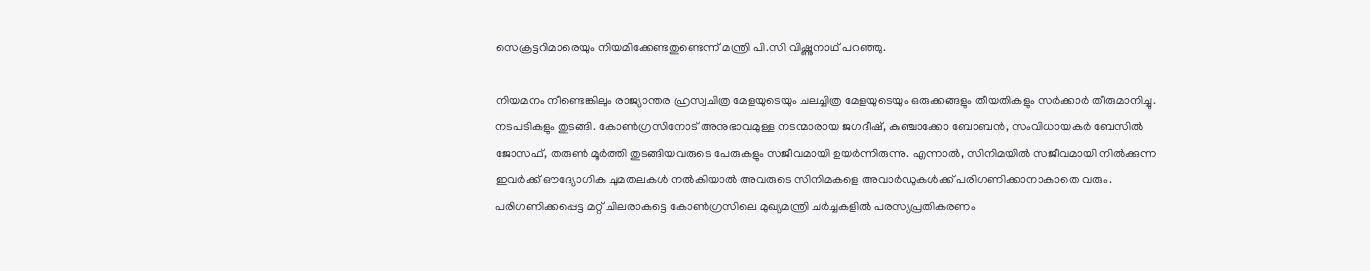സെക്രട്ടറിമാരെയും നിയമിക്കേണ്ടതുണ്ടെന്ന് മന്ത്രി പി.സി വിഷ്ണുനാഥ് പറ‍ഞ്ഞു.

നിയമനം നീണ്ടെങ്കിലും രാജ്യാന്തര ഹ്രസ്വചിത്ര മേളയുടെയും ചലച്ചിത്ര മേളയുടെയും ഒരുക്കങ്ങളും തീയതികളും സര്‍ക്കാര്‍ തീരുമാനിച്ചു. നടപടികളും തുടങ്ങി. കോണ്‍ഗ്രസിനോട് അനുഭാവമുള്ള നടന്മാരായ ജഗദീഷ്, കുഞ്ചാക്കോ ബോബന്‍, സംവിധായകര്‍ ബേസില്‍ ജോസഫ്, തരുണ്‍ മൂര്‍ത്തി തുടങ്ങിയവരുടെ പേരുകളും സജീവമായി ഉയര്‍ന്നിരുന്നു. എന്നാല്‍, സിനിമയില്‍ സജീവമായി നില്‍ക്കുന്ന ഇവര്‍ക്ക് ഔദ്യോഗിക ചുമതലകള്‍ നല്‍കിയാല്‍ അവരുടെ സിനിമകളെ അവാര്‍ഡുകള്‍ക്ക് പരിഗണിക്കാനാകാതെ വരും. പരിഗണിക്കപ്പെട്ട മറ്റ് ചിലരാകട്ടെ കോണ്‍ഗ്രസിലെ മുഖ്യമന്ത്രി ചര്‍ച്ചകളില്‍ പരസ്യപ്രതികരണം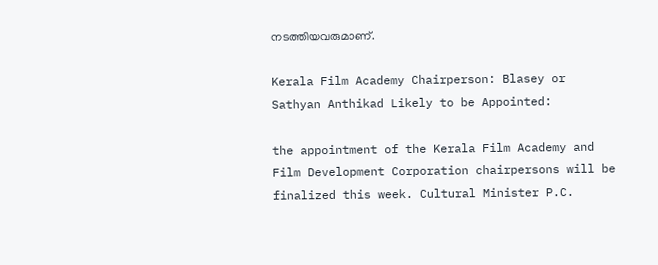നടത്തിയവരുമാണ്.

Kerala Film Academy Chairperson: Blasey or Sathyan Anthikad Likely to be Appointed:

the appointment of the Kerala Film Academy and Film Development Corporation chairpersons will be finalized this week. Cultural Minister P.C.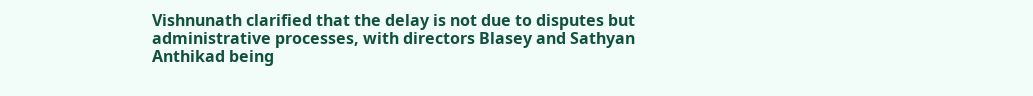Vishnunath clarified that the delay is not due to disputes but administrative processes, with directors Blasey and Sathyan Anthikad being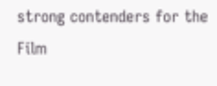strong contenders for the Film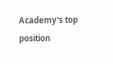Academy's top position